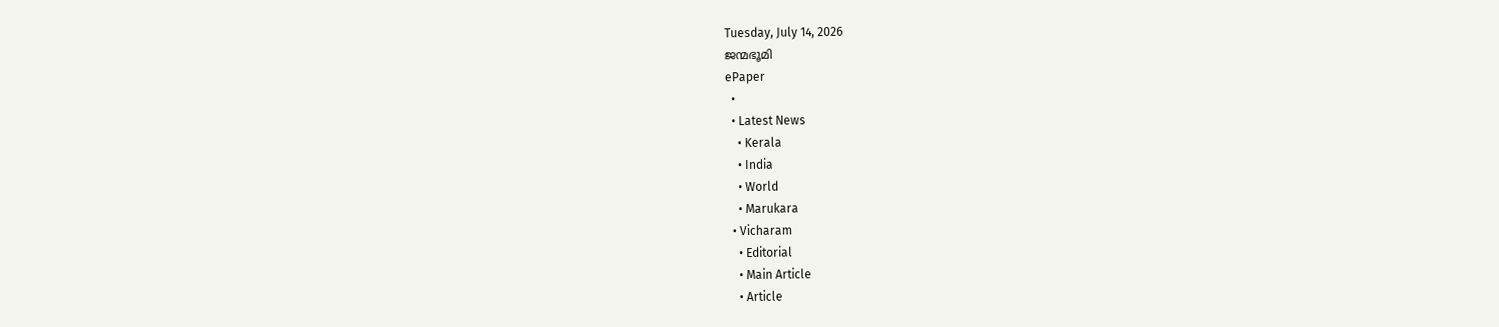Tuesday, July 14, 2026
ജന്മഭൂമി
ePaper
  •
  • Latest News
    • Kerala
    • India
    • World
    • Marukara
  • Vicharam
    • Editorial
    • Main Article
    • Article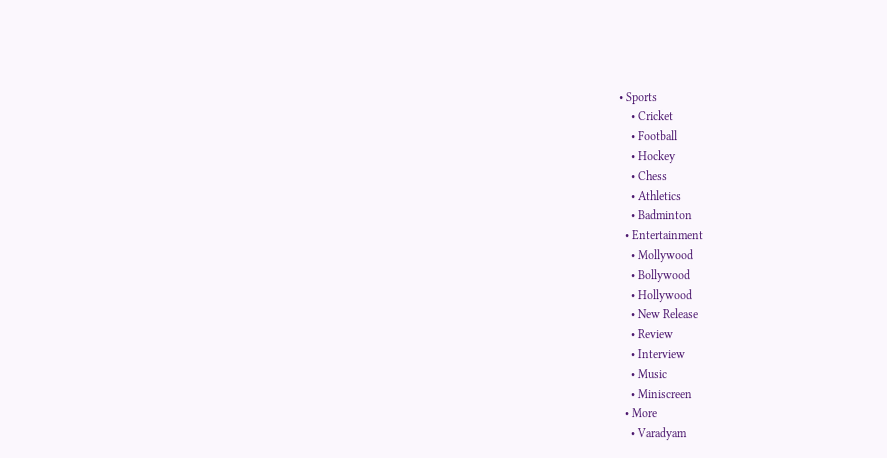• Sports
    • Cricket
    • Football
    • Hockey
    • Chess
    • Athletics
    • Badminton
  • Entertainment
    • Mollywood
    • Bollywood
    • Hollywood
    • New Release
    • Review
    • Interview
    • Music
    • Miniscreen
  • More
    • Varadyam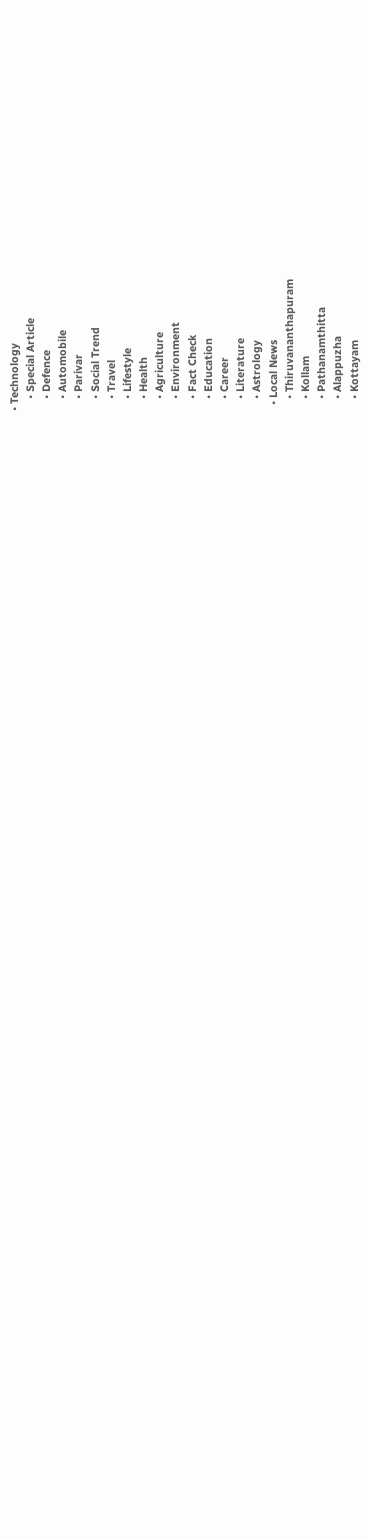• Technology
    • Special Article
    • Defence
    • Automobile
    • Parivar
    • Social Trend
    • Travel
    • Lifestyle
    • Health
    • Agriculture
    • Environment
    • Fact Check
    • Education
    • Career
    • Literature
    • Astrology
  • Local News
    • Thiruvananthapuram
    • Kollam
    • Pathanamthitta
    • Alappuzha
    • Kottayam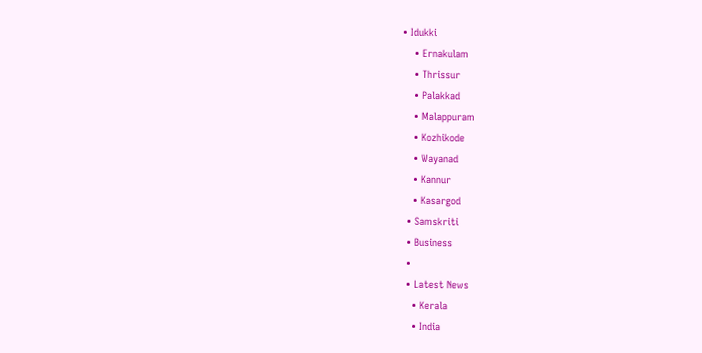• Idukki
    • Ernakulam
    • Thrissur
    • Palakkad
    • Malappuram
    • Kozhikode
    • Wayanad
    • Kannur
    • Kasargod
  • Samskriti
  • Business
  •
  • Latest News
    • Kerala
    • India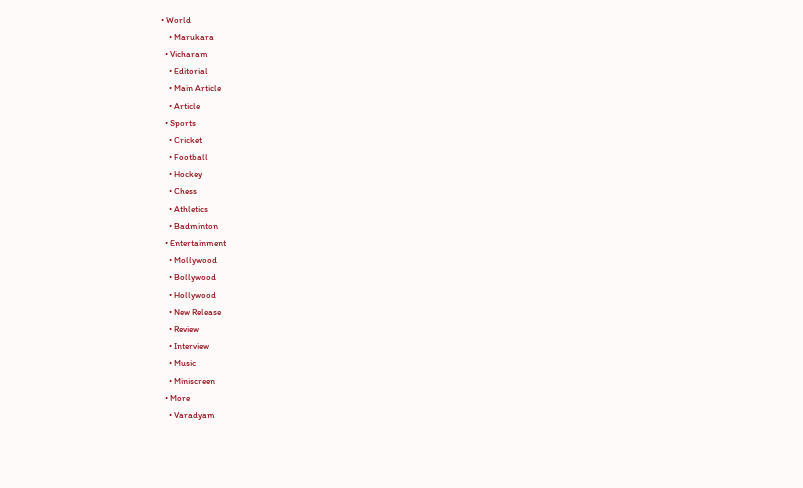• World
    • Marukara
  • Vicharam
    • Editorial
    • Main Article
    • Article
  • Sports
    • Cricket
    • Football
    • Hockey
    • Chess
    • Athletics
    • Badminton
  • Entertainment
    • Mollywood
    • Bollywood
    • Hollywood
    • New Release
    • Review
    • Interview
    • Music
    • Miniscreen
  • More
    • Varadyam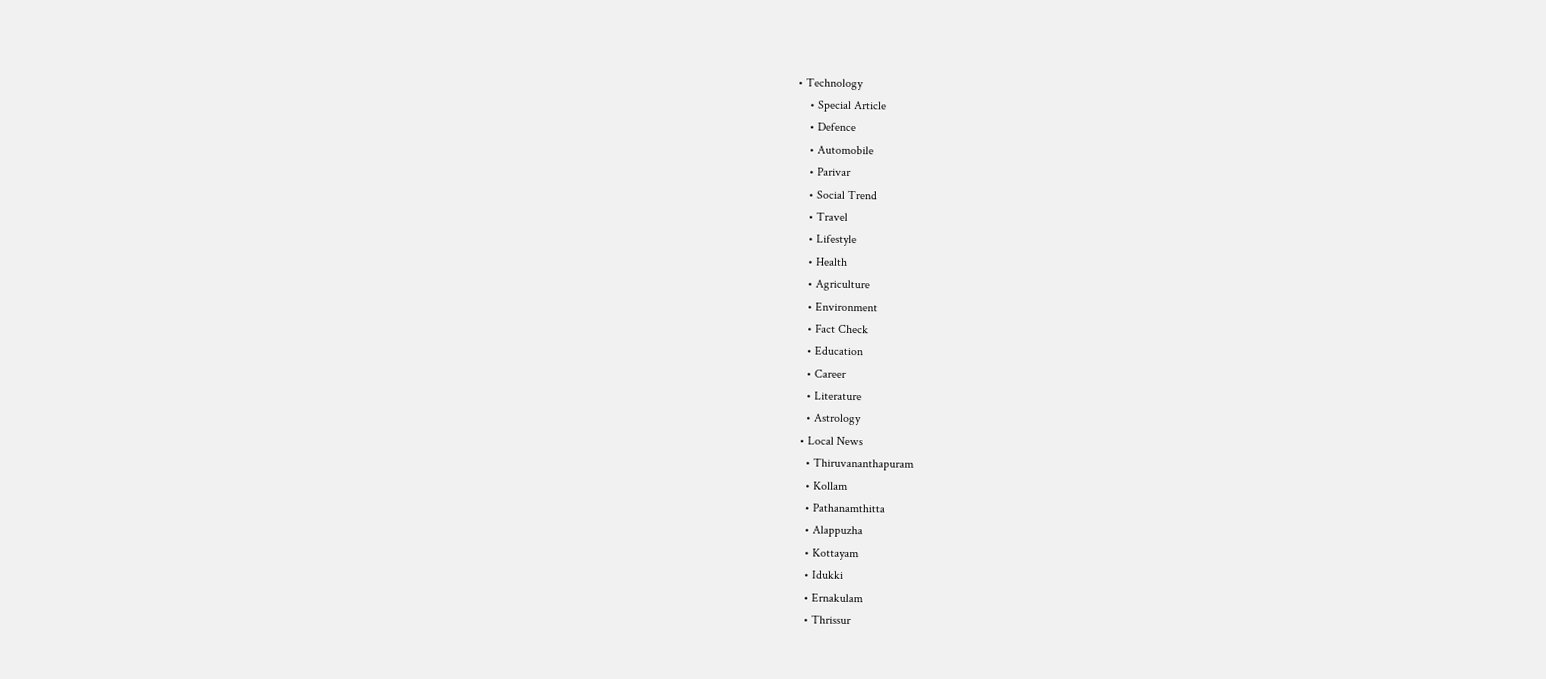• Technology
    • Special Article
    • Defence
    • Automobile
    • Parivar
    • Social Trend
    • Travel
    • Lifestyle
    • Health
    • Agriculture
    • Environment
    • Fact Check
    • Education
    • Career
    • Literature
    • Astrology
  • Local News
    • Thiruvananthapuram
    • Kollam
    • Pathanamthitta
    • Alappuzha
    • Kottayam
    • Idukki
    • Ernakulam
    • Thrissur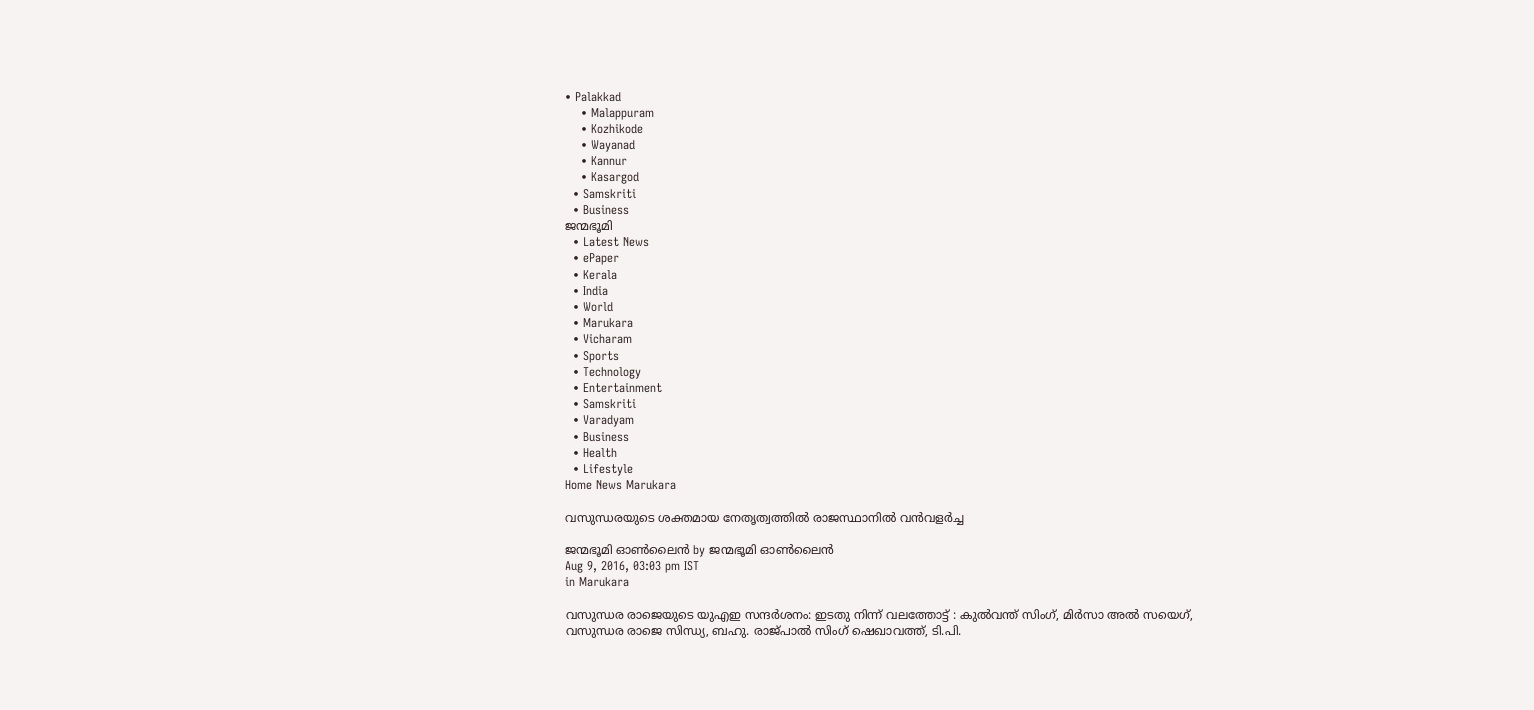• Palakkad
    • Malappuram
    • Kozhikode
    • Wayanad
    • Kannur
    • Kasargod
  • Samskriti
  • Business
ജന്മഭൂമി
  • Latest News
  • ePaper
  • Kerala
  • India
  • World
  • Marukara
  • Vicharam
  • Sports
  • Technology
  • Entertainment
  • Samskriti
  • Varadyam
  • Business
  • Health
  • Lifestyle
Home News Marukara

വസുന്ധരയുടെ ശക്തമായ നേതൃത്വത്തില്‍ രാജസ്ഥാനില്‍ വന്‍വളര്‍ച്ച

ജന്മഭൂമി ഓണ്‍ലൈന്‍ by ജന്മഭൂമി ഓണ്‍ലൈന്‍
Aug 9, 2016, 03:03 pm IST
in Marukara

വസുന്ധര രാജെയുടെ യുഎഇ സന്ദര്‍ശനം: ഇടതു നിന്ന് വലത്തോട്ട് : കുല്‍വന്ത് സിംഗ്, മിര്‍സാ അല്‍ സയെഗ്, വസുന്ധര രാജെ സിന്ധ്യ, ബഹു. രാജ്പാല്‍ സിംഗ് ഷെഖാവത്ത്, ടി.പി.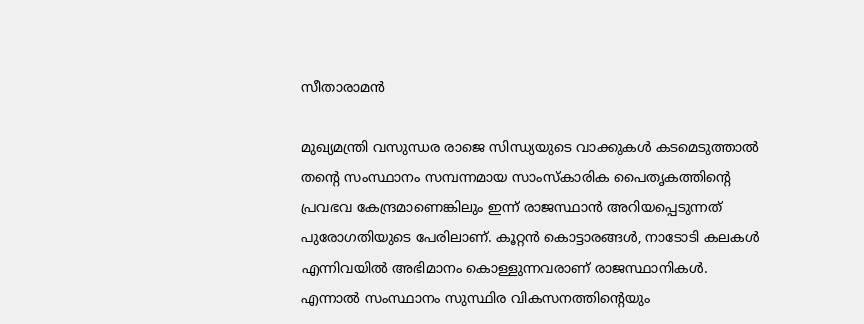സീതാരാമന്‍

മുഖ്യമന്ത്രി വസുന്ധര രാജെ സിന്ധ്യയുടെ വാക്കുകള്‍ കടമെടുത്താല്‍ തന്റെ സംസ്ഥാനം സമ്പന്നമായ സാംസ്കാരിക പൈതൃകത്തിന്റെ പ്രവഭവ കേന്ദ്രമാണെങ്കിലും ഇന്ന് രാജസ്ഥാന്‍ അറിയപ്പെടുന്നത് പുരോഗതിയുടെ പേരിലാണ്. കൂറ്റന്‍ കൊട്ടാരങ്ങള്‍, നാടോടി കലകള്‍ എന്നിവയില്‍ അഭിമാനം കൊള്ളുന്നവരാണ് രാജസ്ഥാനികള്‍. എന്നാല്‍ സംസ്ഥാനം സുസ്ഥിര വികസനത്തിന്റെയും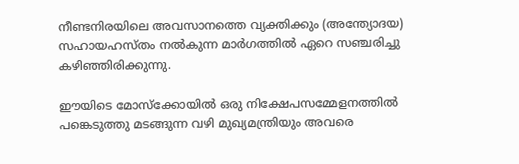നീണ്ടനിരയിലെ അവസാനത്തെ വ്യക്തിക്കും (അന്ത്യോദയ) സഹായഹസ്തം നല്‍കുന്ന മാര്‍ഗത്തില്‍ ഏറെ സഞ്ചരിച്ചു കഴിഞ്ഞിരിക്കുന്നു.

ഈയിടെ മോസ്ക്കോയില്‍ ഒരു നിക്ഷേപസമ്മേളനത്തില്‍ പങ്കെടുത്തു മടങ്ങുന്ന വഴി മുഖ്യമന്ത്രിയും അവരെ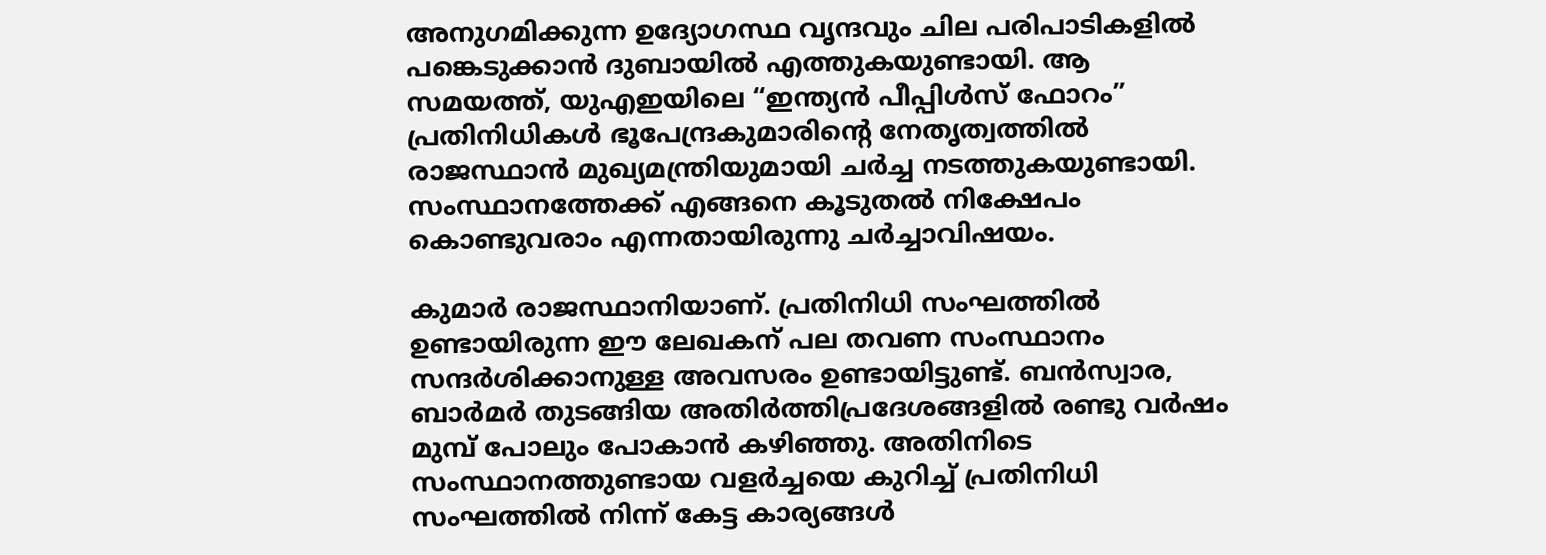അനുഗമിക്കുന്ന ഉദ്യോഗസ്ഥ വൃന്ദവും ചില പരിപാടികളില്‍ പങ്കെടുക്കാന്‍ ദുബായില്‍ എത്തുകയുണ്ടായി. ആ സമയത്ത്, യുഎഇയിലെ “ഇന്ത്യന്‍ പീപ്പിള്‍സ് ഫോറം” പ്രതിനിധികള്‍ ഭൂപേന്ദ്രകുമാരിന്റെ നേതൃത്വത്തില്‍ രാജസ്ഥാന്‍ മുഖ്യമന്ത്രിയുമായി ചര്‍ച്ച നടത്തുകയുണ്ടായി. സംസ്ഥാനത്തേക്ക് എങ്ങനെ കൂടുതല്‍ നിക്ഷേപം കൊണ്ടുവരാം എന്നതായിരുന്നു ചര്‍ച്ചാവിഷയം.

കുമാര്‍ രാജസ്ഥാനിയാണ്. പ്രതിനിധി സംഘത്തില്‍ ഉണ്ടായിരുന്ന ഈ ലേഖകന് പല തവണ സംസ്ഥാനം സന്ദര്‍ശിക്കാനുള്ള അവസരം ഉണ്ടായിട്ടുണ്ട്. ബന്‍സ്വാര, ബാര്‍മര്‍ തുടങ്ങിയ അതിര്‍ത്തിപ്രദേശങ്ങളില്‍ രണ്ടു വര്‍ഷം മുമ്പ് പോലും പോകാന്‍ കഴിഞ്ഞു. അതിനിടെ സംസ്ഥാനത്തുണ്ടായ വളര്‍ച്ചയെ കുറിച്ച് പ്രതിനിധി സംഘത്തില്‍ നിന്ന് കേട്ട കാര്യങ്ങള്‍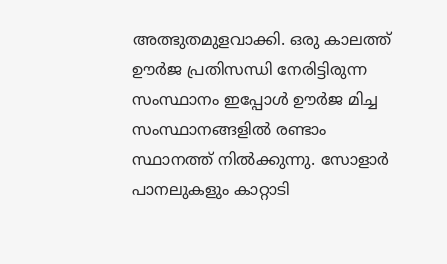അത്ഭുതമുളവാക്കി. ഒരു കാലത്ത് ഊര്‍ജ പ്രതിസന്ധി നേരിട്ടിരുന്ന സംസ്ഥാനം ഇപ്പോള്‍ ഊര്‍ജ മിച്ച സംസ്ഥാനങ്ങളില്‍ രണ്ടാം സ്ഥാനത്ത് നില്‍ക്കുന്നു. സോളാര്‍ പാനലുകളും കാറ്റാടി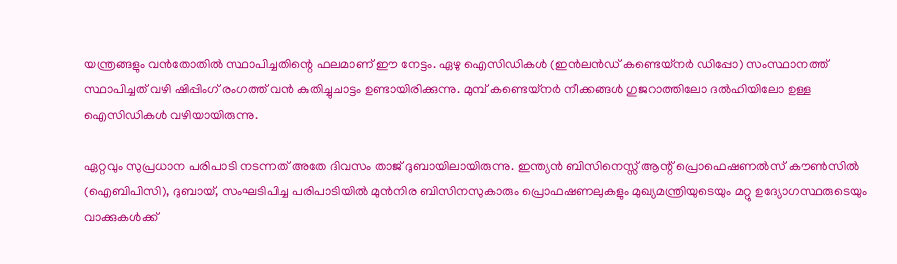യന്ത്രങ്ങളും വന്‍തോതില്‍ സ്ഥാപിച്ചതിന്റെ ഫലമാണ് ഈ നേട്ടം. ഏഴു ഐസിഡികള്‍ (ഇന്‍ലന്‍ഡ്‌ കണ്ടെയ്നര്‍ ഡിപ്പോ) സംസ്ഥാനത്ത് സ്ഥാപിച്ചത് വഴി ഷിപ്പിംഗ് രംഗത്ത് വന്‍ കുതിച്ചുചാട്ടം ഉണ്ടായിരിക്കുന്നു. മുമ്പ് കണ്ടെയ്നര്‍ നീക്കങ്ങള്‍ ഗുജറാത്തിലോ ദല്‍ഹിയിലോ ഉള്ള ഐസിഡികള്‍ വഴിയായിരുന്നു.

ഏറ്റവും സുപ്രധാന പരിപാടി നടന്നത് അതേ ദിവസം താജ് ദുബായിലായിരുന്നു. ഇന്ത്യന്‍ ബിസിനെസ്സ് ആന്റ് പ്രൊഫെഷണല്‍സ് കൗണ്‍സില്‍ (ഐബിപിസി), ദുബായ്, സംഘടിപിച്ച പരിപാടിയില്‍ മുന്‍നിര ബിസിനസുകാരും പ്രൊഫഷണലുകളും മുഖ്യമന്ത്രിയുടെയും മറ്റു ഉദ്യോഗസ്ഥരുടെയും വാക്കുകള്‍ക്ക്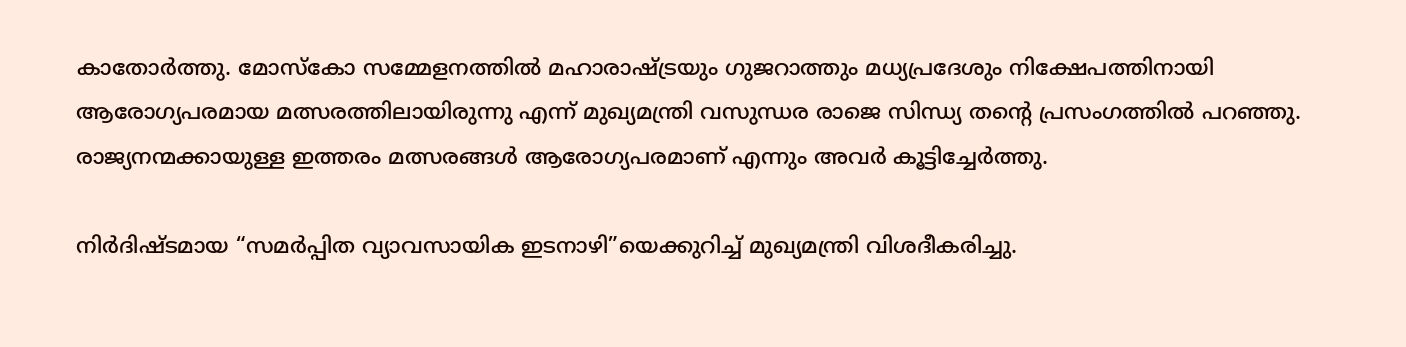കാതോര്‍ത്തു. മോസ്കോ സമ്മേളനത്തില്‍ മഹാരാഷ്‌ട്രയും ഗുജറാത്തും മധ്യപ്രദേശും നിക്ഷേപത്തിനായി ആരോഗ്യപരമായ മത്സരത്തിലായിരുന്നു എന്ന് മുഖ്യമന്ത്രി വസുന്ധര രാജെ സിന്ധ്യ തന്റെ പ്രസംഗത്തില്‍ പറഞ്ഞു. രാജ്യനന്മക്കായുള്ള ഇത്തരം മത്സരങ്ങള്‍ ആരോഗ്യപരമാണ് എന്നും അവര്‍ കൂട്ടിച്ചേര്‍ത്തു.

നിര്‍ദിഷ്ടമായ “സമര്‍പ്പിത വ്യാവസായിക ഇടനാഴി”യെക്കുറിച്ച് മുഖ്യമന്ത്രി വിശദീകരിച്ചു.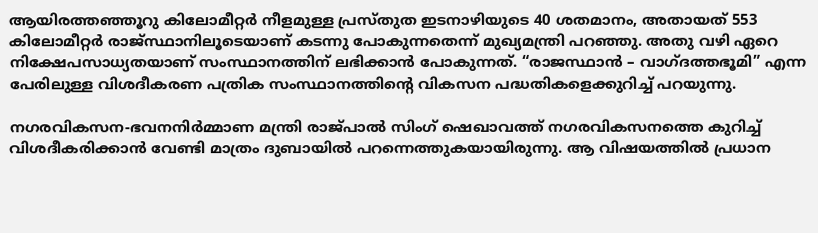ആയിരത്തഞ്ഞൂറു കിലോമീറ്റര്‍ നീളമുള്ള പ്രസ്തുത ഇടനാഴിയുടെ 40 ശതമാനം, അതായത് 553 കിലോമീറ്റര്‍ രാജ്സ്ഥാനിലൂടെയാണ് കടന്നു പോകുന്നതെന്ന് മുഖ്യമന്ത്രി പറഞ്ഞു. അതു വഴി ഏറെ നിക്ഷേപസാധ്യതയാണ് സംസ്ഥാനത്തിന് ലഭിക്കാന്‍ പോകുന്നത്. “രാജസ്ഥാന്‍ – വാഗ്ദത്തഭൂമി” എന്ന പേരിലുള്ള വിശദീകരണ പത്രിക സംസ്ഥാനത്തിന്റെ വികസന പദ്ധതികളെക്കുറിച്ച് പറയുന്നു.

നഗരവികസന-ഭവനനിര്‍മ്മാണ മന്ത്രി രാജ്പാല്‍ സിംഗ് ഷെഖാവത്ത് നഗരവികസനത്തെ കുറിച്ച് വിശദീകരിക്കാന്‍ വേണ്ടി മാത്രം ദുബായില്‍ പറന്നെത്തുകയായിരുന്നു. ആ വിഷയത്തില്‍ പ്രധാന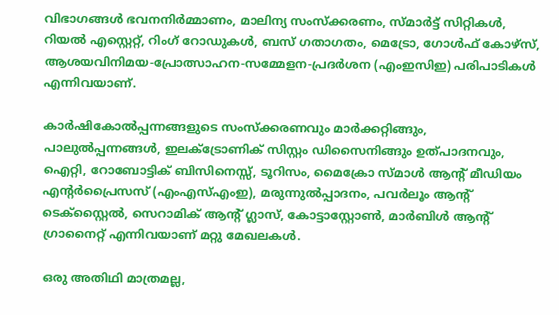വിഭാഗങ്ങള്‍ ഭവനനിര്‍മ്മാണം, മാലിന്യ സംസ്ക്കരണം, സ്മാര്‍ട്ട് സിറ്റികള്‍, റിയല്‍ എസ്റ്റെറ്റ്, റിംഗ് റോഡുകള്‍, ബസ് ഗതാഗതം, മെട്രോ, ഗോള്‍ഫ് കോഴ്സ്, ആശയവിനിമയ-പ്രോത്സാഹന-സമ്മേളന-പ്രദര്‍ശന (എംഇസിഇ) പരിപാടികള്‍ എന്നിവയാണ്.

കാര്‍ഷികോല്‍പ്പന്നങ്ങളുടെ സംസ്ക്കരണവും മാര്‍ക്കറ്റിങ്ങും, പാലുല്‍പ്പന്നങ്ങള്‍, ഇലക്ട്രോണിക് സിസ്റ്റം ഡിസൈനിങ്ങും ഉത്പാദനവും, ഐറ്റി, റോബോട്ടിക് ബിസിനെസ്സ്, ടൂറിസം, മൈക്രോ സ്മാള്‍ ആന്റ് മീഡിയം എന്റര്‍പ്രൈസസ് (എംഎസ്എംഇ), മരുന്നുല്‍പ്പാദനം, പവര്‍ലൂം ആന്റ് ടെക്സ്റ്റൈല്‍, സെറാമിക് ആന്റ് ഗ്ലാസ്‌, കോട്ടാസ്റ്റോണ്‍, മാര്‍ബിള്‍ ആന്റ് ഗ്രാനൈറ്റ് എന്നിവയാണ് മറ്റു മേഖലകള്‍.

ഒരു അതിഥി മാത്രമല്ല,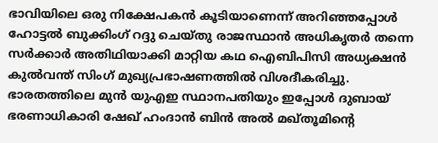ഭാവിയിലെ ഒരു നിക്ഷേപകന്‍ കൂടിയാണെന്ന് അറിഞ്ഞപ്പോള്‍ ഹോട്ടല്‍ ബുക്കിംഗ് റദ്ദു ചെയ്തു രാജസ്ഥാന്‍ അധികൃതര്‍ തന്നെ സര്‍ക്കാര്‍ അതിഥിയാക്കി മാറ്റിയ കഥ ഐബിപിസി അധ്യക്ഷന്‍ കുല്‍വന്ത് സിംഗ് മുഖ്യപ്രഭാഷണത്തില്‍ വിശദീകരിച്ചു. ഭാരതത്തിലെ മുന്‍ യുഎഇ സ്ഥാനപതിയും ഇപ്പോള്‍ ദുബായ് ഭരണാധികാരി ഷേഖ് ഹംദാന്‍ ബിന്‍ അല്‍ മഖ്തൂമിന്റെ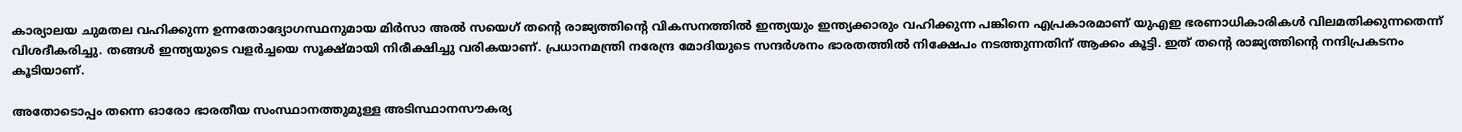കാര്യാലയ ചുമതല വഹിക്കുന്ന ഉന്നതോദ്യോഗസ്ഥനുമായ മിര്‍സാ അല്‍ സയെഗ് തന്റെ രാജ്യത്തിന്റെ വികസനത്തില്‍ ഇന്ത്യയും ഇന്ത്യക്കാരും വഹിക്കുന്ന പങ്കിനെ എപ്രകാരമാണ് യുഎഇ ഭരണാധികാരികള്‍ വിലമതിക്കുന്നതെന്ന് വിശദീകരിച്ചു. തങ്ങള്‍ ഇന്ത്യയുടെ വളര്‍ച്ചയെ സൂക്ഷ്മായി നിരീക്ഷിച്ചു വരികയാണ്. പ്രധാനമന്ത്രി നരേന്ദ്ര മോദിയുടെ സന്ദര്‍ശനം ഭാരതത്തില്‍ നിക്ഷേപം നടത്തുന്നതിന് ആക്കം കൂട്ടി. ഇത് തന്റെ രാജ്യത്തിന്റെ നന്ദിപ്രകടനം കൂടിയാണ്.

അതോടൊപ്പം തന്നെ ഓരോ ഭാരതീയ സംസ്ഥാനത്തുമുള്ള അടിസ്ഥാനസൗകര്യ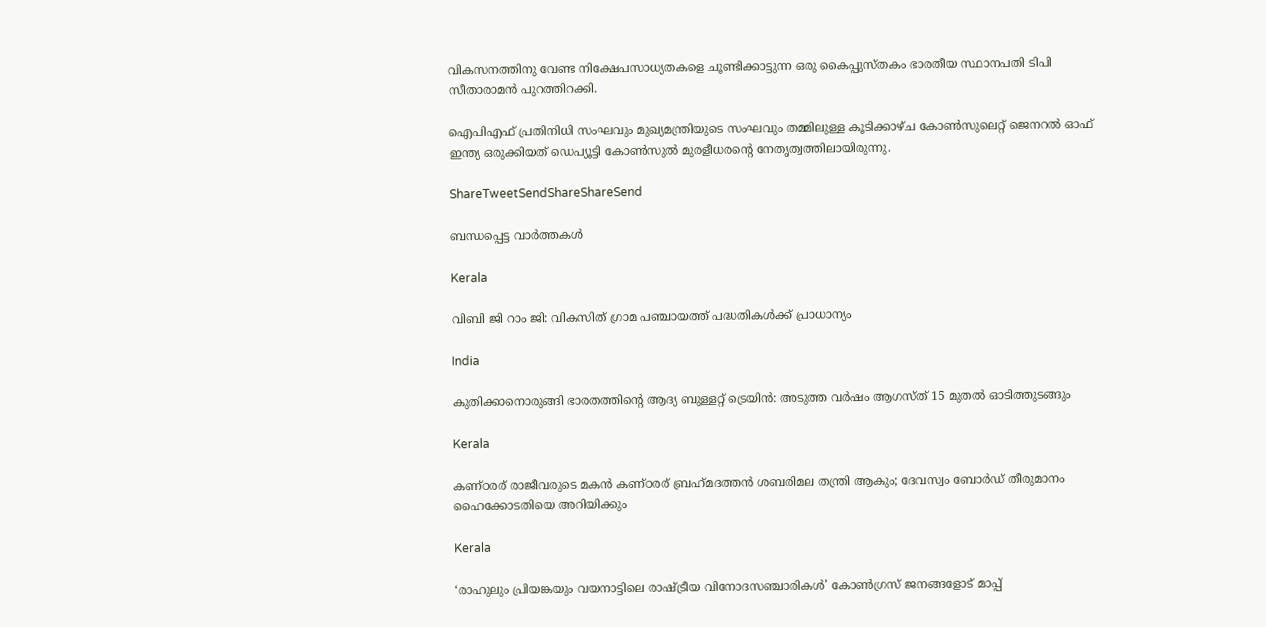വികസനത്തിനു വേണ്ട നിക്ഷേപസാധ്യതകളെ ചൂണ്ടിക്കാട്ടുന്ന ഒരു കൈപ്പുസ്തകം ഭാരതീയ സ്ഥാനപതി ടിപി സീതാരാമന്‍ പുറത്തിറക്കി.

ഐപിഎഫ് പ്രതിനിധി സംഘവും മുഖ്യമന്ത്രിയുടെ സംഘവും തമ്മിലുള്ള കൂടിക്കാഴ്ച കോണ്‍സുലെറ്റ് ജെനറല്‍ ഓഫ് ഇന്ത്യ ഒരുക്കിയത് ഡെപ്യൂട്ടി കോണ്‍സുല്‍ മുരളീധരന്റെ നേതൃത്വത്തിലായിരുന്നു.

ShareTweetSendShareShareSend

ബന്ധപ്പെട്ട വാര്‍ത്തകള്‍

Kerala

വിബി ജി റാം ജി: വികസിത് ഗ്രാമ പഞ്ചായത്ത് പദ്ധതികള്‍ക്ക് പ്രാധാന്യം

India

കുതിക്കാനൊരുങ്ങി ഭാരതത്തിന്റെ ആദ്യ ബുള്ളറ്റ് ട്രെയിന്‍: അടുത്ത വര്‍ഷം ആഗസ്ത് 15 മുതല്‍ ഓടിത്തുടങ്ങും

Kerala

കണ്ഠരര് രാജീവരുടെ മകൻ കണ്ഠരര് ബ്രഹ്‌മദത്തന്‍ ശബരിമല തന്ത്രി ആകും; ദേവസ്വം ബോര്‍ഡ് തീരുമാനം ഹൈക്കോടതിയെ അറിയിക്കും

Kerala

‘രാഹുലും പ്രിയങ്കയും വയനാട്ടിലെ രാഷ്‌ട്രീയ വിനോദസഞ്ചാരികള്‍’ കോണ്‍ഗ്രസ് ജനങ്ങളോട് മാപ്പ്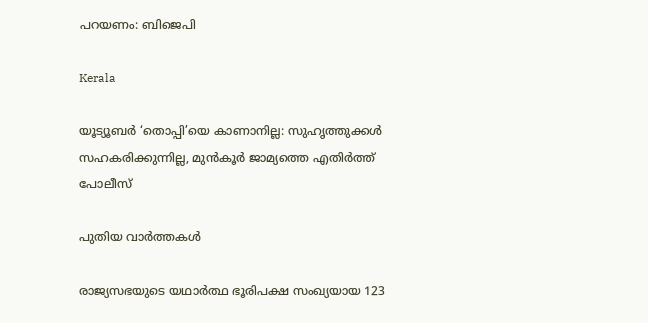പറയണം: ബിജെപി

Kerala

യൂട്യൂബർ ‘തൊപ്പി’യെ കാണാനില്ല: സുഹൃത്തുക്കൾ സഹകരിക്കുന്നില്ല, മുൻകൂർ ജാമ്യത്തെ എതിർത്ത് പോലീസ്

പുതിയ വാര്‍ത്തകള്‍

രാജ്യസഭയുടെ യഥാർത്ഥ ഭൂരിപക്ഷ സംഖ്യയായ 123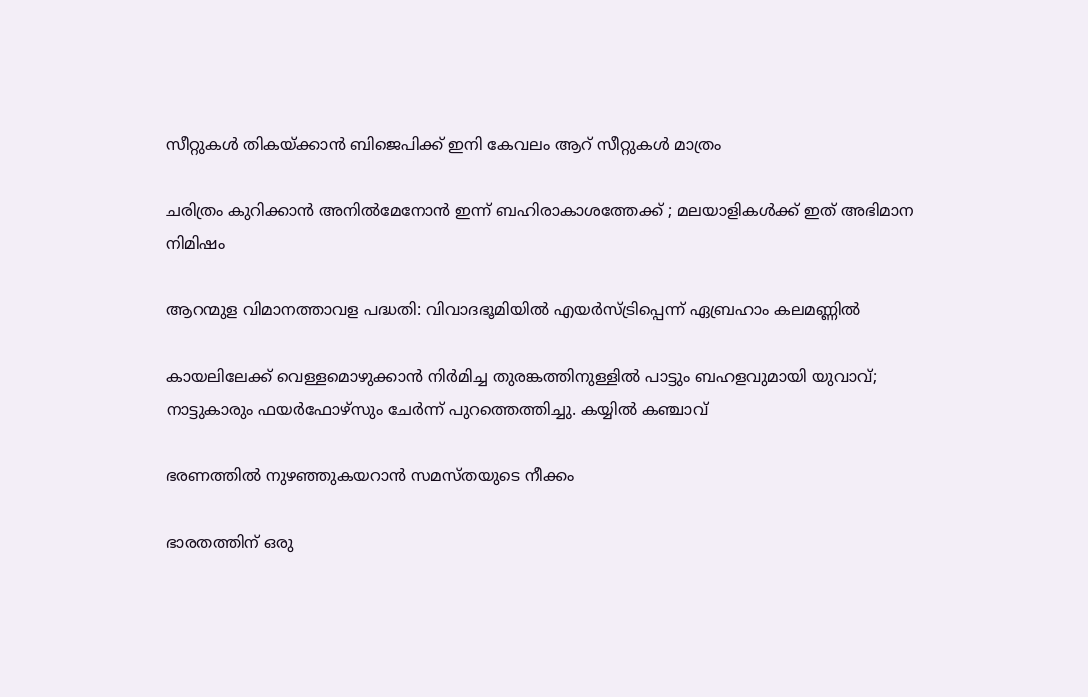സീറ്റുകൾ തികയ്‌ക്കാൻ ബിജെപിക്ക് ഇനി കേവലം ആറ് സീറ്റുകൾ മാത്രം

ചരിത്രം കുറിക്കാന്‍ അനിൽമേനോൻ ഇന്ന് ബഹിരാകാശത്തേക്ക് ; മലയാളികള്‍ക്ക് ഇത് അഭിമാന നിമിഷം

ആറന്മുള വിമാനത്താവള പദ്ധതി: വിവാദഭൂമിയില്‍ എയര്‍സ്ട്രിപ്പെന്ന് ഏബ്രഹാം കലമണ്ണില്‍

കായലിലേക്ക് വെള്ളമൊഴുക്കാൻ നിർമിച്ച തുരങ്കത്തിനുള്ളിൽ പാട്ടും ബഹളവുമായി യുവാവ്; നാട്ടുകാരും ഫയർഫോഴ്സും ചേർന്ന് പുറത്തെത്തിച്ചു. കയ്യിൽ കഞ്ചാവ്

ഭരണത്തില്‍ നുഴഞ്ഞുകയറാന്‍ സമസ്തയുടെ നീക്കം

ഭാരതത്തിന് ഒരു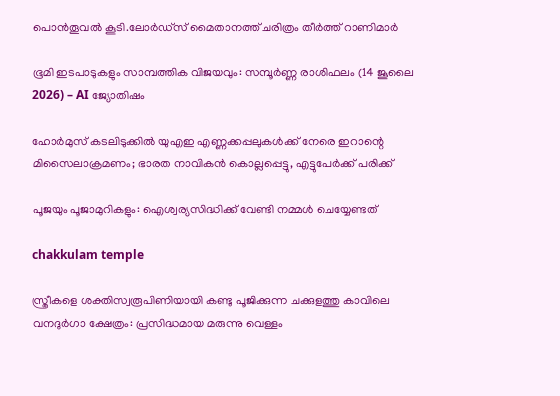പൊന്‍തൂവല്‍ കൂടി.ലോര്‍ഡ്‌സ് മൈതാനത്ത് ചരിത്രം തീര്‍ത്ത് റാണിമാര്‍

ഭൂമി ഇടപാടുകളും സാമ്പത്തിക വിജയവും: സമ്പൂർണ്ണ രാശിഫലം (14 ജൂലൈ 2026) – AI ജ്യോതിഷം

ഹോർമുസ് കടലിടുക്കിൽ യുഎഇ എണ്ണക്കപ്പലുകൾക്ക് നേരെ ഇറാന്റെ മിസൈലാക്രമണം; ഭാരത നാവികൻ കൊല്ലപ്പെട്ടു, എട്ടുപേർക്ക് പരിക്ക്

പൂജയും പൂജാമുറികളും: ഐശ്വര്യസിദ്ധിക്ക് വേണ്ടി നമ്മൾ ചെയ്യേണ്ടത്

chakkulam temple

സ്ത്രീകളെ ശക്തിസ്വരൂപിണിയായി കണ്ടു പൂജിക്കുന്ന ചക്കുളത്തു കാവിലെ വനദുർഗാ ക്ഷേത്രം: പ്രസിദ്ധമായ മരുന്നു വെള്ളം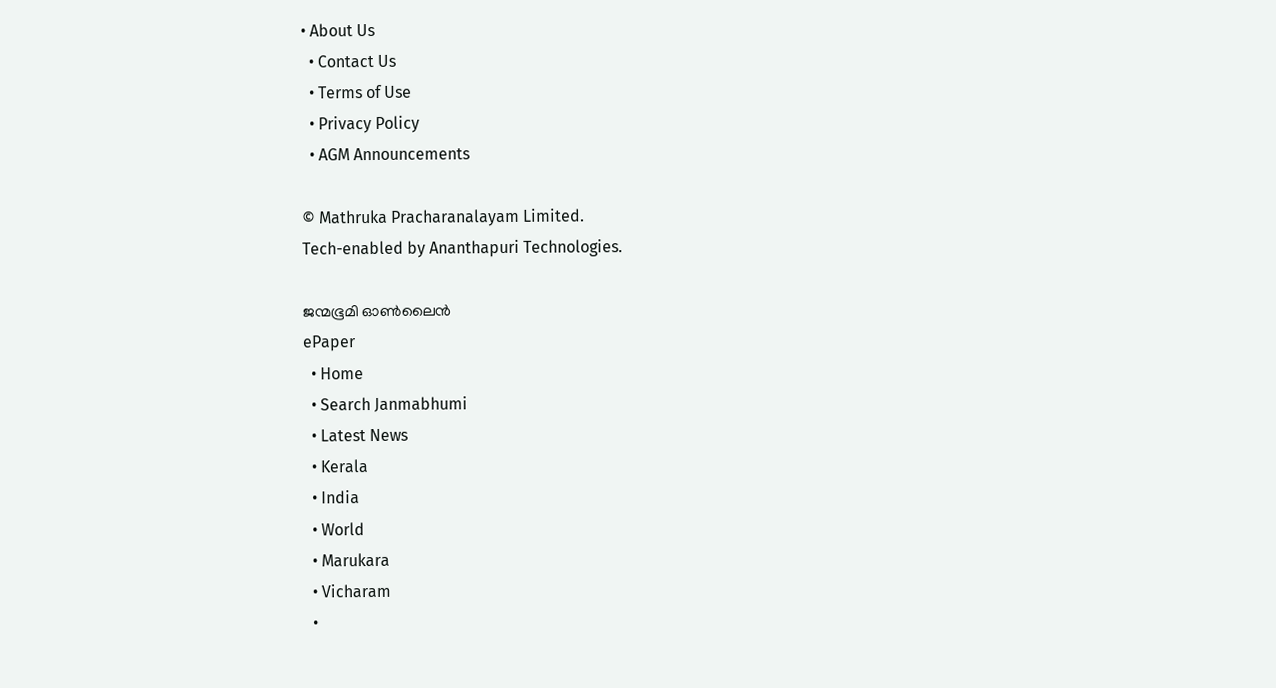• About Us
  • Contact Us
  • Terms of Use
  • Privacy Policy
  • AGM Announcements

© Mathruka Pracharanalayam Limited.
Tech-enabled by Ananthapuri Technologies.

ജന്മഭൂമി ഓണ്‍ലൈന്‍
ePaper
  • Home
  • Search Janmabhumi
  • Latest News
  • Kerala
  • India
  • World
  • Marukara
  • Vicharam
  •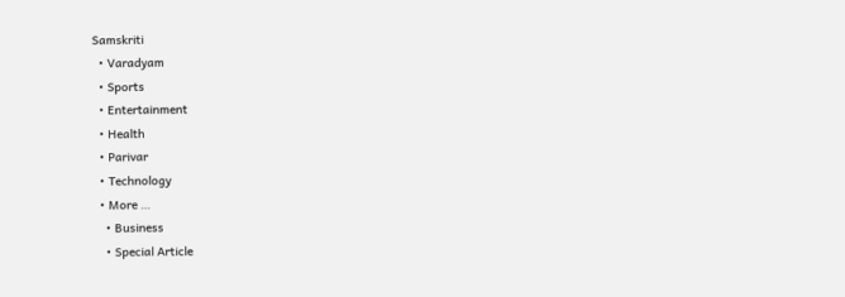Samskriti
  • Varadyam
  • Sports
  • Entertainment
  • Health
  • Parivar
  • Technology
  • More …
    • Business
    • Special Article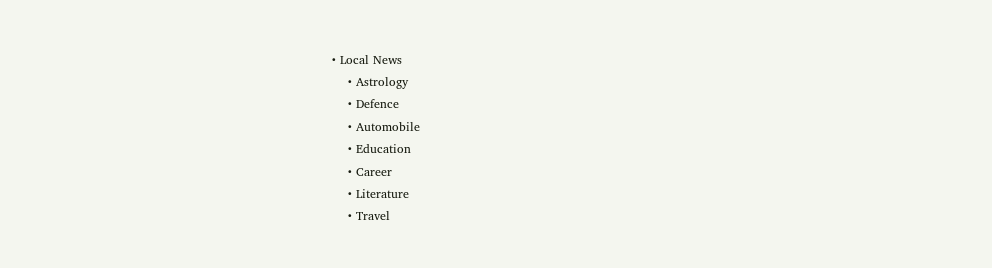• Local News
    • Astrology
    • Defence
    • Automobile
    • Education
    • Career
    • Literature
    • Travel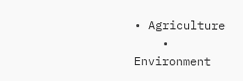• Agriculture
    • Environment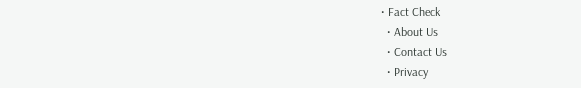• Fact Check
  • About Us
  • Contact Us
  • Privacy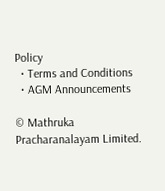Policy
  • Terms and Conditions
  • AGM Announcements

© Mathruka Pracharanalayam Limited.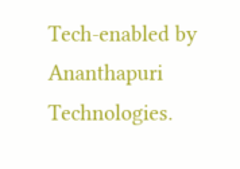Tech-enabled by Ananthapuri Technologies.